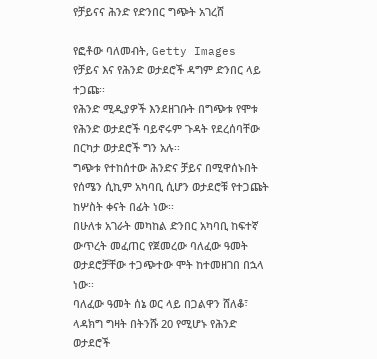የቻይናና ሕንድ የድንበር ግጭት አገረሸ

የፎቶው ባለመብት, Getty Images
የቻይና እና የሕንድ ወታደሮች ዳግም ድንበር ላይ ተጋጩ፡፡
የሕንድ ሚዲያዎች እንደዘገቡት በግጭቱ የሞቱ የሕንድ ወታደሮች ባይኖሩም ጉዳት የደረሰባቸው በርካታ ወታደሮች ግን አሉ፡፡
ግጭቱ የተከሰተው ሕንድና ቻይና በሚዋሰኑበት የሰሜን ሲኪም አካባቢ ሲሆን ወታደሮቹ የተጋጩት ከሦስት ቀናት በፊት ነው፡፡
በሁለቱ አገራት መካከል ድንበር አካባቢ ከፍተኛ ውጥረት መፈጠር የጀመረው ባለፈው ዓመት ወታደሮቻቸው ተጋጭተው ሞት ከተመዘገበ በኋላ ነው፡፡
ባለፈው ዓመት ሰኔ ወር ላይ በጋልዋን ሸለቆ፣ ላዳክግ ግዛት በትንሹ 20 የሚሆኑ የሕንድ ወታደሮች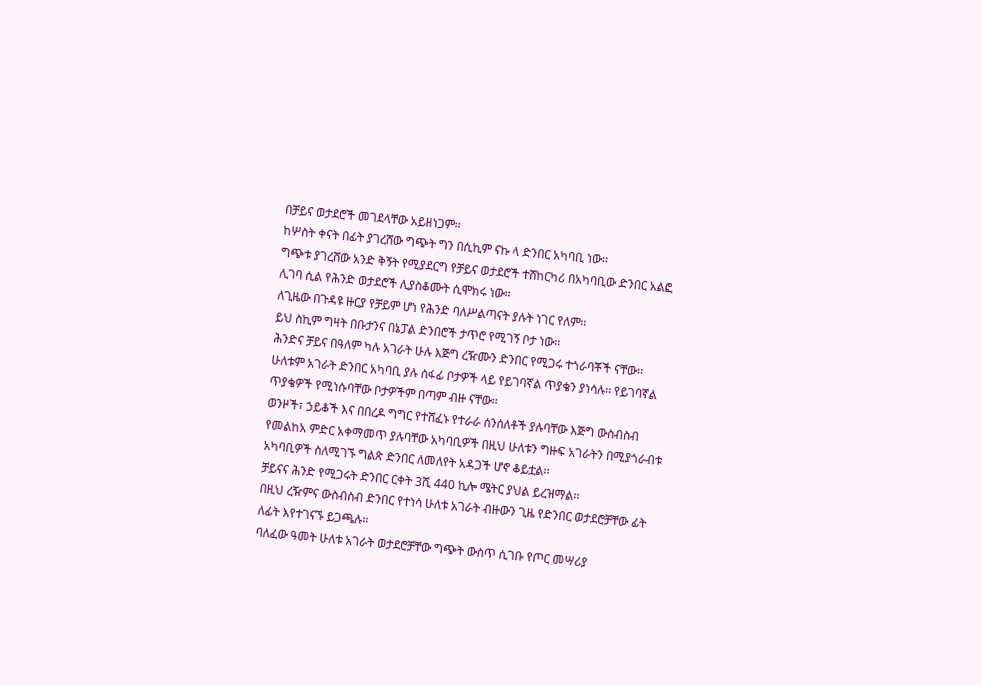በቻይና ወታደሮች መገደላቸው አይዘነጋም፡፡
ከሦስት ቀናት በፊት ያገረሸው ግጭት ግን በሲኪም ናኩ ላ ድንበር አካባቢ ነው፡፡
ግጭቱ ያገረሸው አንድ ቅኝት የሚያደርግ የቻይና ወታደሮች ተሸከርካሪ በአካባቢው ድንበር አልፎ ሊገባ ሲል የሕንድ ወታደሮች ሊያስቆሙት ሲሞክሩ ነው፡፡
ለጊዜው በጉዳዩ ዙርያ የቻይም ሆነ የሕንድ ባለሥልጣናት ያሉት ነገር የለም፡፡
ይህ ስኪም ግዛት በቡታንና በኔፓል ድንበሮች ታጥሮ የሚገኝ ቦታ ነው፡፡
ሕንድና ቻይና በዓለም ካሉ አገራት ሁሉ እጅግ ረዥሙን ድንበር የሚጋሩ ተጎራባቾች ናቸው፡፡
ሁለቱም አገራት ድንበር አካባቢ ያሉ ሰፋፊ ቦታዎች ላይ የይገባኛል ጥያቄን ያነሳሉ፡፡ የይገባኛል ጥያቄዎች የሚነሱባቸው ቦታዎችም በጣም ብዙ ናቸው፡፡
ወንዞች፣ ኃይቆች እና በበረዶ ግግር የተሸፈኑ የተራራ ሰንሰለቶች ያሉባቸው እጅግ ውስብስብ የመልከአ ምድር አቀማመጥ ያሉባቸው አካባቢዎች በዚህ ሁለቱን ግዙፍ አገራትን በሚያጎራብቱ አካባቢዎች ስለሚገኙ ግልጽ ድንበር ለመለየት አዳጋች ሆኖ ቆይቷል፡፡
ቻይናና ሕንድ የሚጋሩት ድንበር ርቀት 3ሺ 440 ኪሎ ሜትር ያህል ይረዝማል፡፡
በዚህ ረዥምና ውስብስብ ድንበር የተነሳ ሁለቱ አገራት ብዙውን ጊዜ የድንበር ወታደሮቻቸው ፊት ለፊት እየተገናኙ ይጋጫሉ፡፡
ባለፈው ዓመት ሁለቱ አገራት ወታደሮቻቸው ግጭት ውስጥ ሲገቡ የጦር መሣሪያ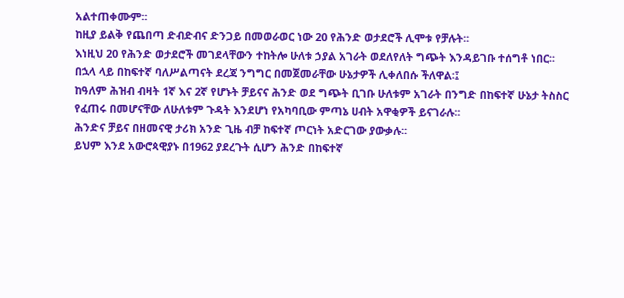አልተጠቀሙም፡፡
ከዚያ ይልቅ የጨበጣ ድብድብና ድንጋይ በመወራወር ነው 20 የሕንድ ወታደሮች ሊሞቱ የቻሉት፡፡
እነዚህ 20 የሕንድ ወታደሮች መገደላቸውን ተከትሎ ሁለቱ ኃያል አገራት ወደለየለት ግጭት እንዳይገቡ ተሰግቶ ነበር፡፡
በኋላ ላይ በከፍተኛ ባለሥልጣናት ደረጃ ንግግር በመጀመራቸው ሁኔታዎች ሊቀለበሱ ችለዋል፡፤
ከዓለም ሕዝብ ብዛት 1ኛ እና 2ኛ የሆኑት ቻይናና ሕንድ ወደ ግጭት ቢገቡ ሁለቱም አገራት በንግድ በከፍተኛ ሁኔታ ትስስር የፈጠሩ በመሆናቸው ለሁለቱም ጉዳት እንደሆነ የአካባቢው ምጣኔ ሀብት አዋቂዎች ይናገራሉ፡፡
ሕንድና ቻይና በዘመናዊ ታሪክ አንድ ጊዜ ብቻ ከፍተኛ ጦርነት አድርገው ያውቃሉ፡፡
ይህም እንደ አውሮጳዊያኑ በ1962 ያደረጉት ሲሆን ሕንድ በከፍተኛ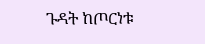ጉዳት ከጦርነቱ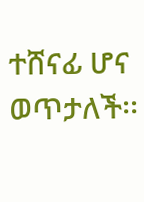ተሸናፊ ሆና ወጥታለች፡፡